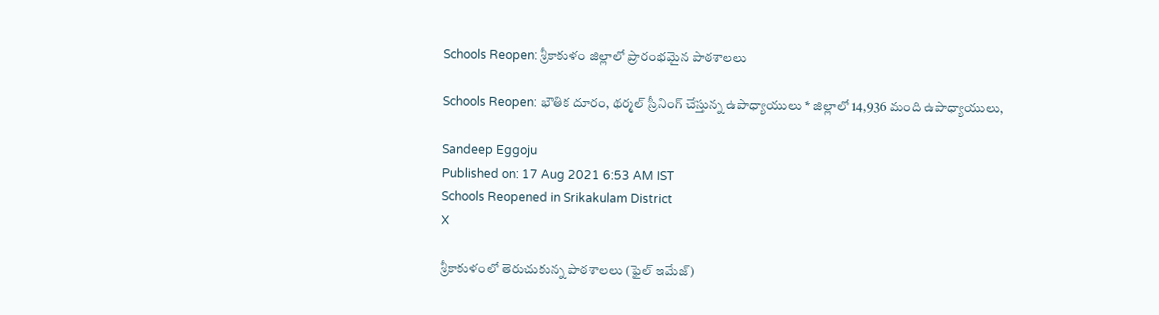Schools Reopen: శ్రీకాకుళం జిల్లాలో ప్రారంభమైన పాఠశాలలు

Schools Reopen: భౌతిక దూరం, థర్మల్ స్రీనింగ్ చేస్తున్న ఉపాధ్యాయులు * జిల్లాలో 14,936 మంది ఉపాధ్యాయులు,

Sandeep Eggoju
Published on: 17 Aug 2021 6:53 AM IST
Schools Reopened in Srikakulam District
X

శ్రీకాకుళంలో తెరుచుకున్న పాఠశాలలు (ఫైల్ ఇమేజ్)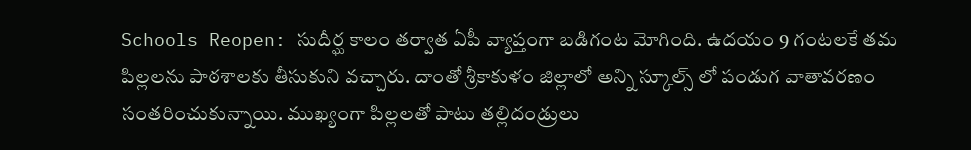Schools Reopen: సుదీర్ఘ కాలం తర్వాత ఏపీ వ్యాప్తంగా బడిగంట మోగింది. ఉదయం 9 గంటలకే తమ పిల్లలను పాఠశాలకు తీసుకుని వచ్చారు. దాంతో శ్రీకాకుళం జిల్లాలో అన్ని స్కూల్స్ లో పండుగ వాతావరణం సంతరించుకున్నాయి. ముఖ్యంగా పిల్లలతో పాటు తల్లిదండ్రులు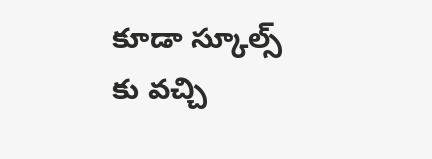కూడా స్కూల్స్ కు వచ్చి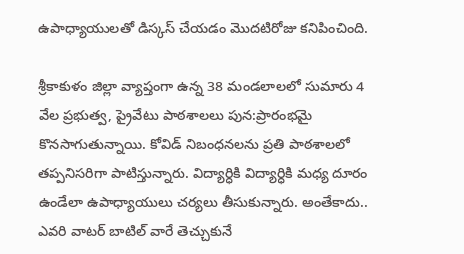ఉపాధ్యాయులతో డిస్కస్ చేయడం మొదటిరోజు కనిపించింది.

శ్రీకాకుళం జిల్లా వ్యాప్తంగా ఉన్న 38 మండలాలలో సుమారు 4 వేల ప్రభుత్వ, ప్రైవేటు పాఠశాలలు పున:ప్రారంభమై కొనసాగుతున్నాయి. కోవిడ్ నిబంధనలను ప్రతి పాఠశాలలో తప్పనిసరిగా పాటిస్తున్నారు. విద్యార్ధికి విద్యార్ధికి మధ్య దూరం ఉండేలా ఉపాధ్యాయులు చర్యలు తీసుకున్నారు. అంతేకాదు.. ఎవరి వాటర్ బాటిల్ వారే తెచ్చుకునే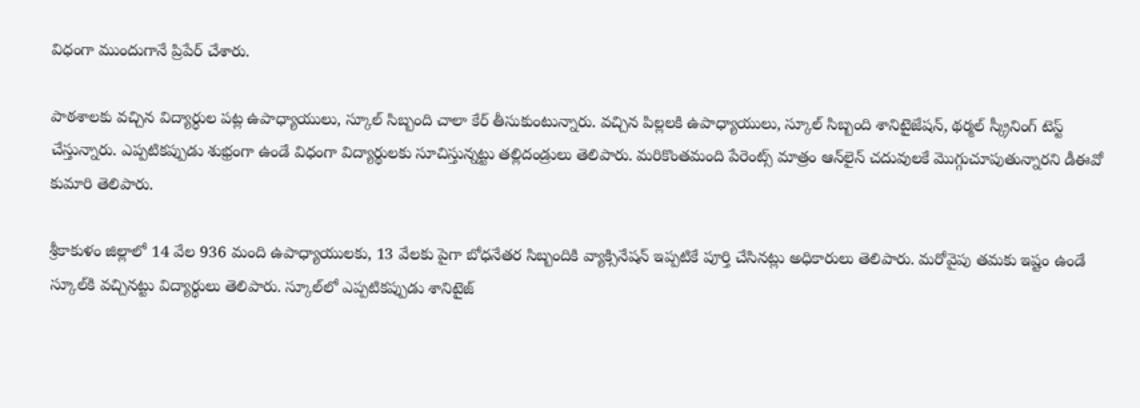విధంగా ముందుగానే ప్రిపేర్ చేశారు.

పాఠశాలకు వచ్చిన విద్యార్ధుల పట్ల ఉపాధ్యాయులు, స్కూల్ సిబ్బంది చాలా కేర్ తీసుకుంటున్నారు. వచ్చిన పిల్లలకి ఉపాధ్యాయులు, స్కూల్ సిబ్బంది శానిటైజేషన్, థర్మల్ స్క్రీనింగ్ టెస్ట్ చేస్తున్నారు. ఎప్పటికప్పుడు శుభ్రంగా ఉండే విధంగా విద్యార్థులకు సూచిస్తున్నట్టు తల్లిదండ్రులు తెలిపారు. మరికొంతమంది పేరెంట్స్ మాత్రం ఆన్‌లైన్‌ చదువులకే మొగ్గుచూపుతున్నారని డీఈవో కుమారి తెలిపారు.

శ్రీకాకుళం జిల్లాలో 14 వేల 936 మంది ఉపాధ్యాయులకు, 13 వేలకు పైగా బోధనేతర సిబ్బందికి వ్యాక్సినేషన్ ఇప్పటికే పూర్తి చేసినట్లు అధికారులు తెలిపారు. మరోవైపు తమకు ఇష్టం ఉండే స్కూల్‌కి వచ్చినట్టు విద్యార్థులు తెలిపారు. స్కూల్‌లో ఎప్పటికప్పుడు శానిటైజ్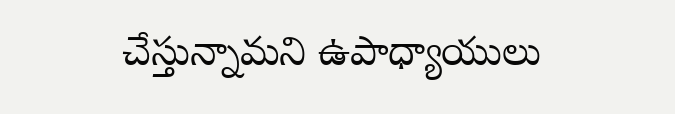చేస్తున్నామని ఉపాధ్యాయులు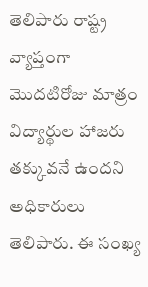తెలిపారు రాష్ట్ర వ్యాప్తంగా మొదటిరోజు మాత్రం విద్యార్థుల హాజరు తక్కువనే ఉందని అధికారులు తెలిపారు. ఈ సంఖ్య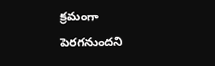క్రమంగా పెరగనుందని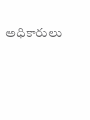అధికారులు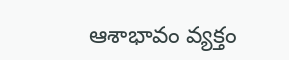ఆశాభావం వ్యక్తం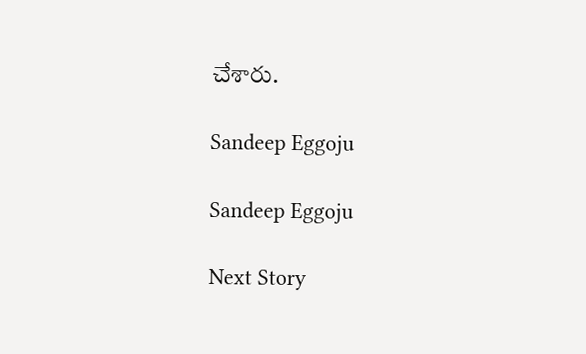చేశారు.

Sandeep Eggoju

Sandeep Eggoju

Next Story